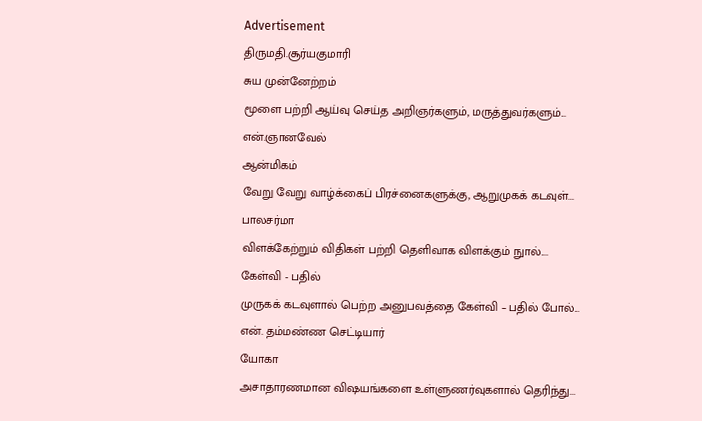Advertisement
திருமதி.சூர்யகுமாரி
சுய முன்னேற்றம்
மூளை பற்றி ஆய்வு செய்த அறிஞர்களும், மருத்துவர்களும்...
என்.ஞானவேல்
ஆன்மிகம்
வேறு வேறு வாழ்க்கைப் பிரச்னைகளுக்கு, ஆறுமுகக் கடவுள்...
பாலசர்மா
விளக்கேற்றும் விதிகள் பற்றி தெளிவாக விளக்கும் நுால்....
கேள்வி - பதில்
முருகக் கடவுளால் பெற்ற அனுபவத்தை கேள்வி – பதில் போல்...
என். தம்மண்ண செட்டியார்
யோகா
அசாதாரணமான விஷயங்களை உள்ளுணர்வுகளால் தெரிந்து...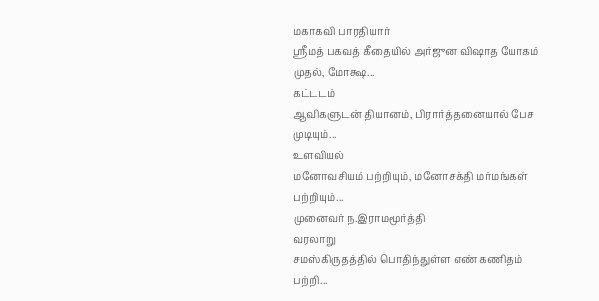மகாகவி பாரதியார்
ஸ்ரீமத் பகவத் கீதையில் அர்ஜுன விஷாத யோகம் முதல், மோக்ஷ...
கட்டடம்
ஆவிகளுடன் தியானம், பிரார்த்தனையால் பேச முடியும்...
உளவியல்
மனோவசியம் பற்றியும், மனோசக்தி மர்மங்கள் பற்றியும்...
முனைவர் ந.இராமமூர்த்தி
வரலாறு
சமஸ்கிருதத்தில் பொதிந்துள்ள எண் கணிதம் பற்றி...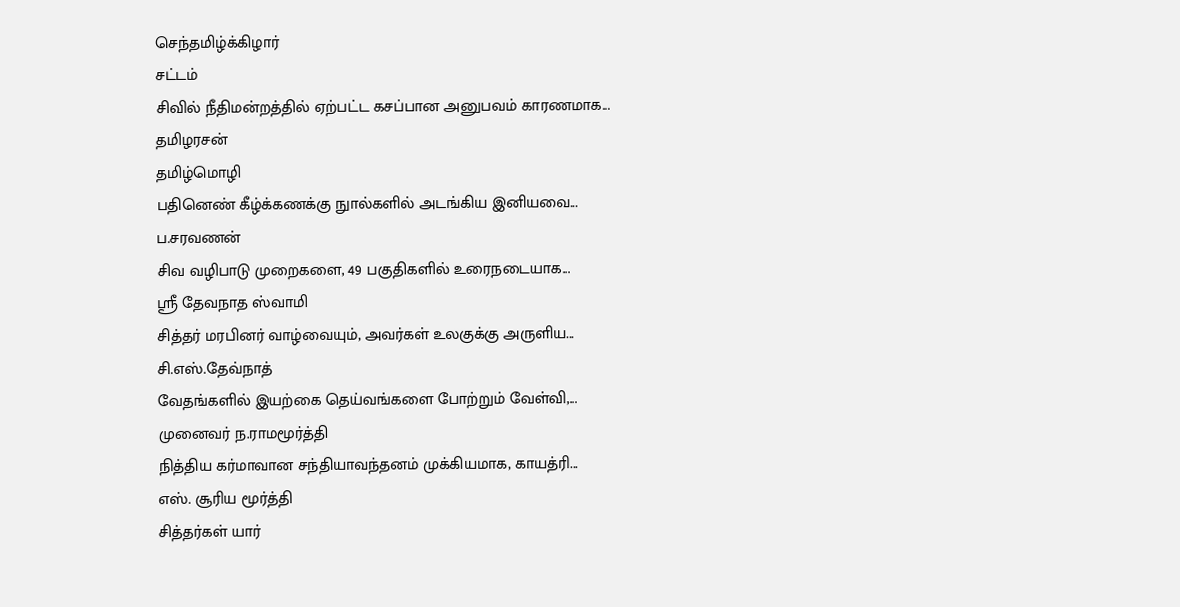செந்தமிழ்க்கிழார்
சட்டம்
சிவில் நீதிமன்றத்தில் ஏற்பட்ட கசப்பான அனுபவம் காரணமாக...
தமிழரசன்
தமிழ்மொழி
பதினெண் கீழ்க்கணக்கு நுால்களில் அடங்கிய இனியவை...
ப.சரவணன்
சிவ வழிபாடு முறைகளை, 49 பகுதிகளில் உரைநடையாக...
ஸ்ரீ தேவநாத ஸ்வாமி
சித்தர் மரபினர் வாழ்வையும், அவர்கள் உலகுக்கு அருளிய...
சி.எஸ்.தேவ்நாத்
வேதங்களில் இயற்கை தெய்வங்களை போற்றும் வேள்வி,...
முனைவர் ந.ராமமூர்த்தி
நித்திய கர்மாவான சந்தியாவந்தனம் முக்கியமாக, காயத்ரி...
எஸ். சூரிய மூர்த்தி
சித்தர்கள் யார்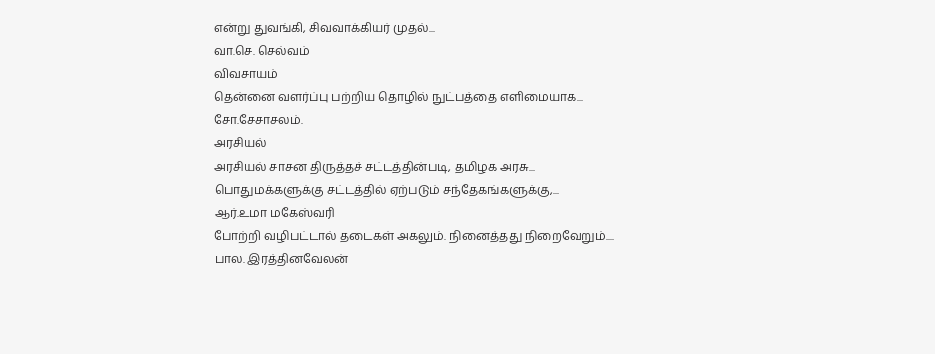என்று துவங்கி, சிவவாக்கியர் முதல்...
வா.செ. செல்வம்
விவசாயம்
தென்னை வளர்ப்பு பற்றிய தொழில் நுட்பத்தை எளிமையாக...
சோ.சேசாசலம்.
அரசியல்
அரசியல் சாசன திருத்தச் சட்டத்தின்படி, தமிழக அரசு...
பொதுமக்களுக்கு சட்டத்தில் ஏற்படும் சந்தேகங்களுக்கு,...
ஆர்.உமா மகேஸ்வரி
போற்றி வழிபட்டால் தடைகள் அகலும். நினைத்தது நிறைவேறும்....
பால. இரத்தினவேலன்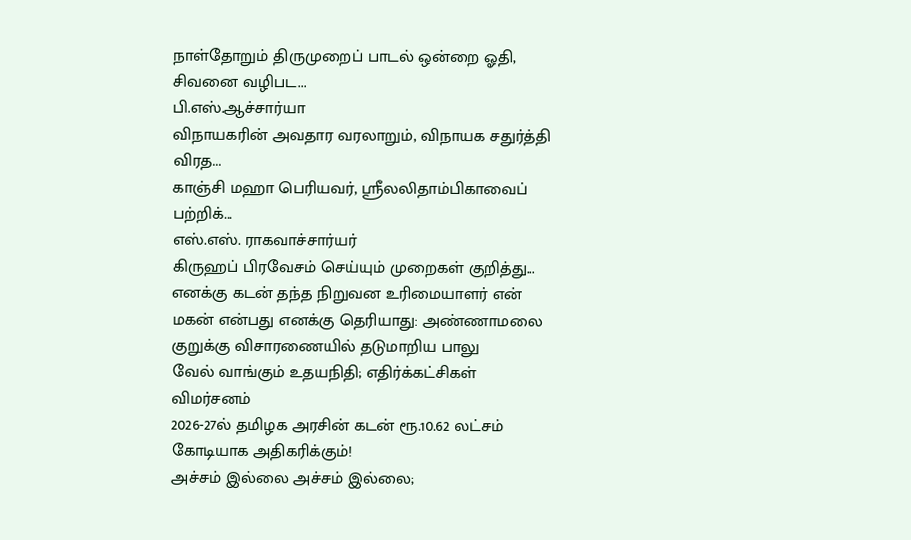நாள்தோறும் திருமுறைப் பாடல் ஒன்றை ஓதி, சிவனை வழிபட...
பி.எஸ்.ஆச்சார்யா
விநாயகரின் அவதார வரலாறும், விநாயக சதுர்த்தி விரத...
காஞ்சி மஹா பெரியவர், ஸ்ரீலலிதாம்பிகாவைப் பற்றிக்...
எஸ்.எஸ். ராகவாச்சார்யர்
கிருஹப் பிரவேசம் செய்யும் முறைகள் குறித்து...
எனக்கு கடன் தந்த நிறுவன உரிமையாளர் என் மகன் என்பது எனக்கு தெரியாது: அண்ணாமலை குறுக்கு விசாரணையில் தடுமாறிய பாலு
வேல் வாங்கும் உதயநிதி; எதிர்க்கட்சிகள் விமர்சனம்
2026-27ல் தமிழக அரசின் கடன் ரூ.10.62 லட்சம் கோடியாக அதிகரிக்கும்!
அச்சம் இல்லை அச்சம் இல்லை;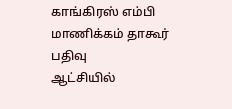காங்கிரஸ் எம்பி மாணிக்கம் தாகூர் பதிவு
ஆட்சியில்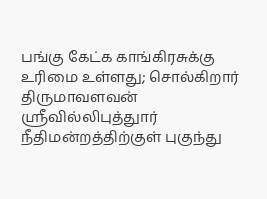பங்கு கேட்க காங்கிரசுக்கு உரிமை உள்ளது; சொல்கிறார் திருமாவளவன்
ஸ்ரீவில்லிபுத்துார் நீதிமன்றத்திற்குள் புகுந்து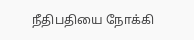நீதிபதியை நோக்கி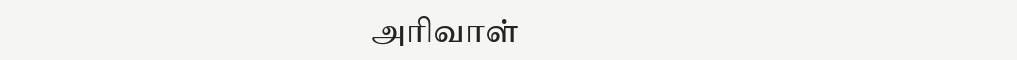அரிவாள்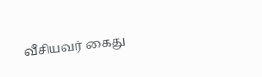வீசியவர் கைது